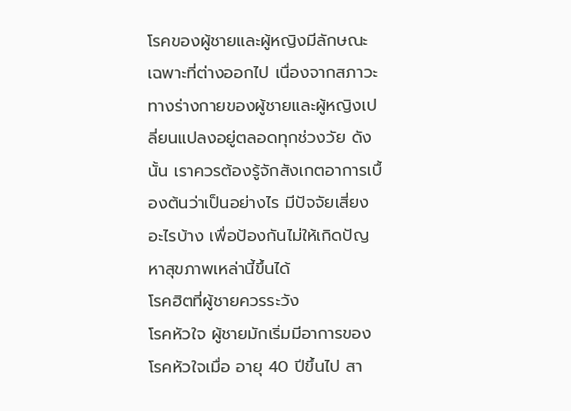โรคของผู้ชายและผู้หญิงมีลักษณะเฉพาะที่ต่างออกไป เนื่องจากสภาวะทางร่างกายของผู้ชายและผู้หญิงเปลี่ยนแปลงอยู่ตลอดทุกช่วงวัย ดังนั้น เราควรต้องรู้จักสังเกตอาการเบื้องต้นว่าเป็นอย่างไร มีปัจจัยเสี่ยงอะไรบ้าง เพื่อป้องกันไม่ให้เกิดปัญหาสุขภาพเหล่านี้ขึ้นได้
โรคฮิตที่ผู้ชายควรระวัง
โรคหัวใจ ผู้ชายมักเริ่มมีอาการของโรคหัวใจเมื่อ อายุ 40 ปีขึ้นไป สา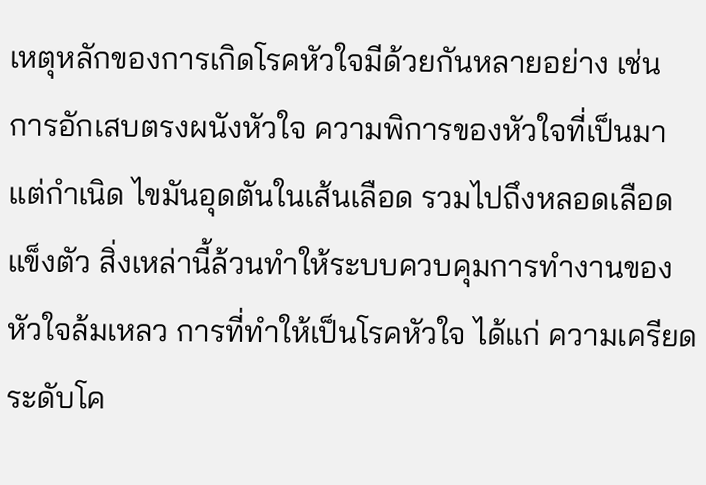เหตุหลักของการเกิดโรคหัวใจมีด้วยกันหลายอย่าง เช่น การอักเสบตรงผนังหัวใจ ความพิการของหัวใจที่เป็นมาแต่กำเนิด ไขมันอุดตันในเส้นเลือด รวมไปถึงหลอดเลือดแข็งตัว สิ่งเหล่านี้ล้วนทำให้ระบบควบคุมการทำงานของหัวใจล้มเหลว การที่ทำให้เป็นโรคหัวใจ ได้แก่ ความเครียด ระดับโค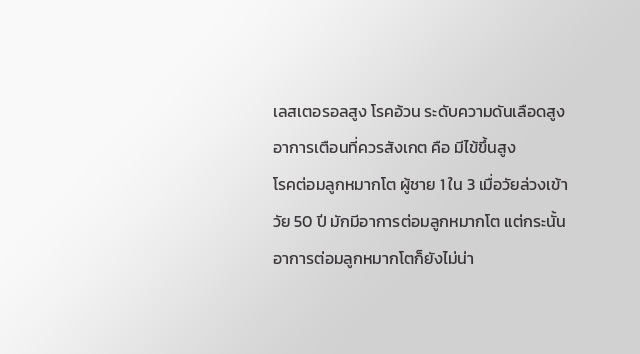เลสเตอรอลสูง โรคอ้วน ระดับความดันเลือดสูง อาการเตือนที่ควรสังเกต คือ มีไข้ขึ้นสูง
โรคต่อมลูกหมากโต ผู้ชาย 1 ใน 3 เมื่อวัยล่วงเข้าวัย 50 ปี มักมีอาการต่อมลูกหมากโต แต่กระนั้น อาการต่อมลูกหมากโตก็ยังไม่น่า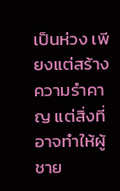เป็นห่วง เพียงแต่สร้างความรำคาญ แต่สิ่งที่อาจทำให้ผู้ชาย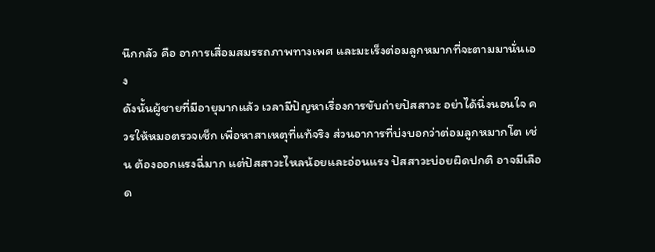นึกกลัว คือ อาการเสื่อมสมรรถภาพทางเพศ และมะเร็งต่อมลูกหมากที่จะตามมานั่นเอง
ดังนั้นผู้ชายที่มีอายุมากแล้ว เวลามีปัญหาเรื่องการขับถ่ายปัสสาวะ อย่าได้นิ่งนอนใจ ควรให้หมอตรวจเช็ก เพื่อหาสาเหตุที่แท้จริง ส่วนอาการที่บ่งบอกว่าต่อมลูกหมากโต เช่น ต้องออกแรงฉี่มาก แต่ปัสสาวะไหลน้อยและอ่อนแรง ปัสสาวะบ่อยผิดปกติ อาจมีเลือด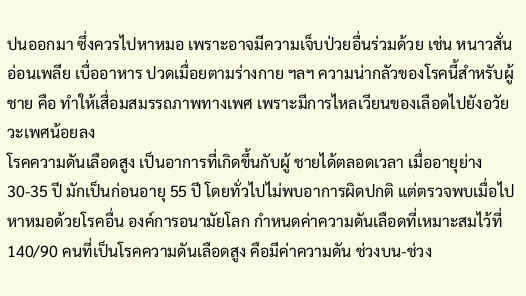ปนออกมา ซึ่งควรไปหาหมอ เพราะอาจมีความเจ็บป่วยอื่นร่วมด้วย เช่น หนาวสั่น อ่อนเพลีย เบื่ออาหาร ปวดเมื่อยตามร่างกาย ฯลฯ ความน่ากลัวของโรคนี้สำหรับผู้ชาย คือ ทำให้เสื่อมสมรรถภาพทางเพศ เพราะมีการไหลเวียนของเลือดไปยังอวัยวะเพศน้อยลง
โรคความดันเลือดสูง เป็นอาการที่เกิดขึ้นกับผู้ ชายได้ตลอดเวลา เมื่ออายุย่าง 30-35 ปี มักเป็นก่อนอายุ 55 ปี โดยทั่วไปไม่พบอาการผิดปกติ แต่ตรวจพบเมื่อไปหาหมอด้วยโรคอื่น องค์การอนามัยโลก กำหนดค่าความดันเลือดที่เหมาะสมไว้ที่ 140/90 คนที่เป็นโรคความดันเลือดสูง คือมีค่าความดัน ช่วงบน-ช่วง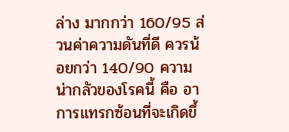ล่าง มากกว่า 160/95 ส่วนค่าความดันที่ดี ควรน้อยกว่า 140/90 ความน่ากลัวของโรคนี้ คือ อาการแทรกซ้อนที่จะเกิดขึ้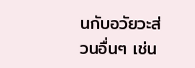นกับอวัยวะส่วนอื่นๆ เช่น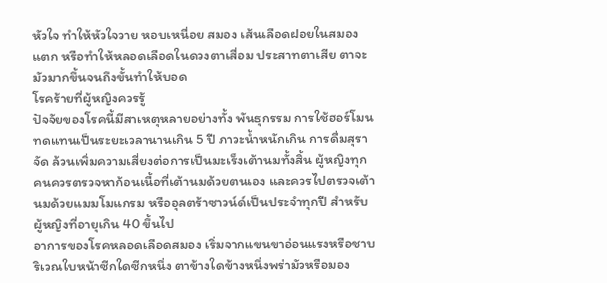หัวใจ ทำให้หัวใจวาย หอบเหนื่อย สมอง เส้นเลือดฝอยในสมองแตก หรือทำให้หลอดเลือดในดวงตาเสื่อม ประสาทตาเสีย ตาจะมัวมากขึ้นจนถึงขั้นทำให้บอด
โรคร้ายที่ผู้หญิงควรรู้
ปัจจัยของโรคนี้มีสาเหตุหลายอย่างทั้ง พันธุกรรม การใช้ฮอร์โมนทดแทนเป็นระยะเวลานานเกิน 5 ปี ภาวะน้ำหนักเกิน การดื่มสุราจัด ล้วนเพิ่มความเสี่ยงต่อการเป็นมะเร็งเต้านมทั้งสิ้น ผู้หญิงทุกคนควรตรวจหาก้อนเนื้อที่เต้านมด้วยตนเอง และควรไปตรวจเต้านมด้วยแมมโมแกรม หรืออุลตร้าซาวน์ด์เป็นประจำทุกปี สำหรับผู้หญิงที่อายุเกิน 40 ขึ้นไป
อาการของโรคหลอดเลือดสมอง เริ่มจากแขนขาอ่อนแรงหรือชาบริเวณใบหน้าซีกใดซีกหนึ่ง ตาข้างใดข้างหนึ่งพร่ามัวหรือมอง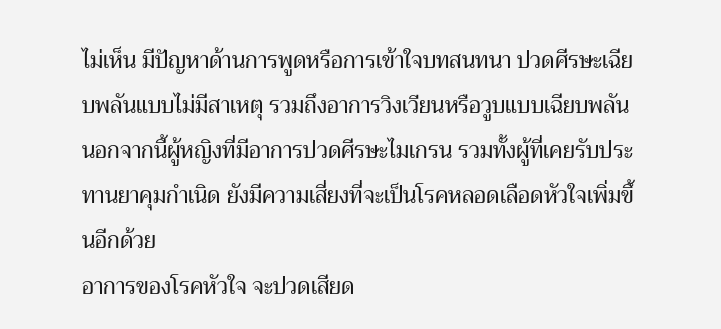ไม่เห็น มีปัญหาด้านการพูดหรือการเข้าใจบทสนทนา ปวดศีรษะเฉียบพลันแบบไม่มีสาเหตุ รวมถึงอาการวิงเวียนหรือวูบแบบเฉียบพลัน
นอกจากนี้ผู้หญิงที่มีอาการปวดศีรษะไมเกรน รวมทั้งผู้ที่เคยรับประทานยาคุมกำเนิด ยังมีความเสี่ยงที่จะเป็นโรคหลอดเลือดหัวใจเพิ่มขึ้นอีกด้วย
อาการของโรคหัวใจ จะปวดเสียด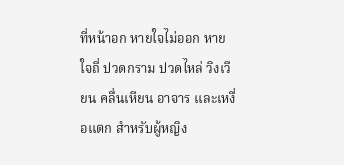ที่หน้าอก หายใจไม่ออก หายใจถี่ ปวดกราม ปวดไหล่ วิงเวียน คลื่นเหียน อาจาร และเหงื่อแตก สำหรับผู้หญิง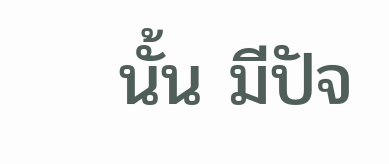นั้น มีปัจ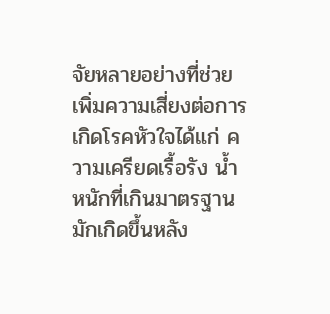จัยหลายอย่างที่ช่วยเพิ่มความเสี่ยงต่อการเกิดโรคหัวใจได้แก่ ความเครียดเรื้อรัง น้ำหนักที่เกินมาตรฐาน มักเกิดขึ้นหลัง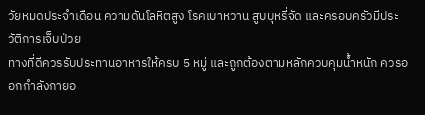วัยหมดประจำเดือน ความดันโลหิตสูง โรคเบาหวาน สูบบุหรี่จัด และครอบครัวมีประวัติการเจ็บป่วย
ทางที่ดีควรรับประทานอาหารให้ครบ 5 หมู่ และถูกต้องตามหลักควบคุมน้ำหนัก ควรออกกำลังกายอ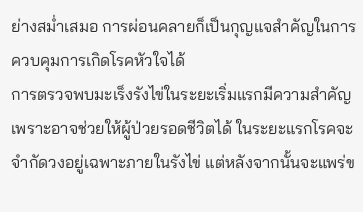ย่างสม่ำเสมอ การผ่อนคลายก็เป็นกุญแจสำคัญในการควบคุมการเกิดโรคหัวใจได้
การตรวจพบมะเร็งรังไข่ในระยะเริ่มแรกมีความสำคัญเพราะอาจช่วยให้ผู้ป่วยรอดชีวิตได้ ในระยะแรกโรคจะจำกัดวงอยู่เฉพาะภายในรังไข่ แต่หลังจากนั้นจะแพร่ข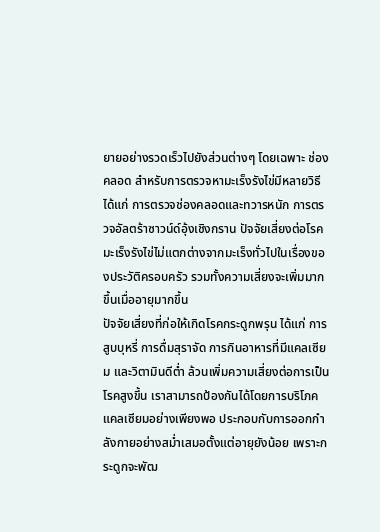ยายอย่างรวดเร็วไปยังส่วนต่างๆ โดยเฉพาะ ช่องคลอด สำหรับการตรวจหามะเร็งรังไข่มีหลายวิธี ได้แก่ การตรวจช่องคลอดและทวารหนัก การตรวจอัลตร้าซาวน์ด์อุ้งเชิงกราน ปัจจัยเสี่ยงต่อโรคมะเร็งรังไข่ไม่แตกต่างจากมะเร็งทั่วไปในเรื่องของประวัติครอบครัว รวมทั้งความเสี่ยงจะเพิ่มมากขึ้นเมื่ออายุมากขึ้น
ปัจจัยเสี่ยงที่ก่อให้เกิดโรคกระดูกพรุน ได้แก่ การสูบบุหรี่ การดื่มสุราจัด การกินอาหารที่มีแคลเซียม และวิตามินดีต่ำ ล้วนเพิ่มความเสี่ยงต่อการเป็นโรคสูงขึ้น เราสามารถป้องกันได้โดยการบริโภคแคลเซียมอย่างเพียงพอ ประกอบกับการออกกำลังกายอย่างสม่ำเสมอตั้งแต่อายุยังน้อย เพราะกระดูกจะพัฒ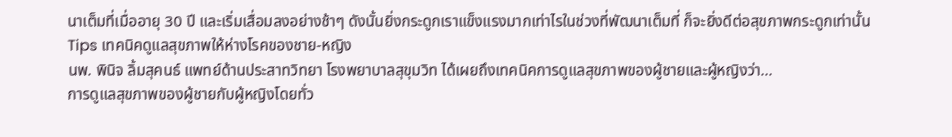นาเต็มที่เมื่ออายุ 30 ปี และเริ่มเสื่อมลงอย่างช้าๆ ดังนั้นยิ่งกระดูกเราแข็งแรงมากเท่าไรในช่วงที่พัฒนาเต็มที่ ก็จะยิ่งดีต่อสุขภาพกระดูกเท่านั้น
Tips เทคนิคดูแลสุขภาพให้ห่างโรคของชาย-หญิง
นพ. พินิจ ลิ้มสุคนธ์ แพทย์ด้านประสาทวิทยา โรงพยาบาลสุขุมวิท ได้เผยถึงเทคนิคการดูแลสุขภาพของผู้ชายและผู้หญิงว่า...
การดูแลสุขภาพของผู้ชายกับผู้หญิงโดยทั่ว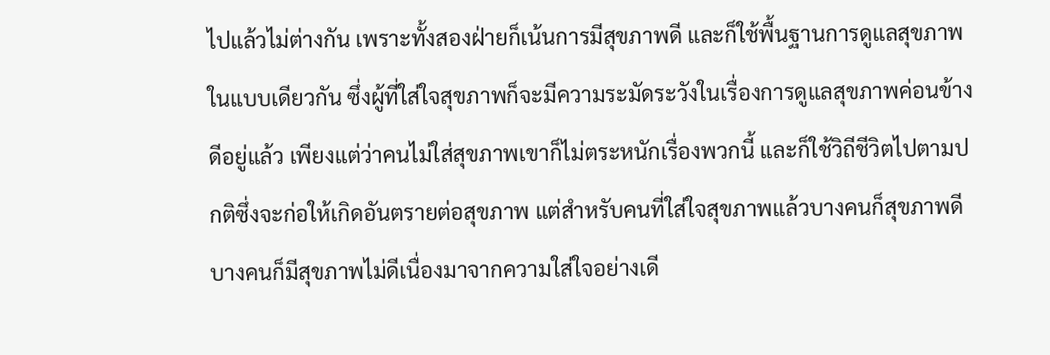ไปแล้วไม่ต่างกัน เพราะทั้งสองฝ่ายก็เน้นการมีสุขภาพดี และก็ใช้พื้นฐานการดูแลสุขภาพในแบบเดียวกัน ซึ่งผู้ที่ใส่ใจสุขภาพก็จะมีความระมัดระวังในเรื่องการดูแลสุขภาพค่อนข้างดีอยู่แล้ว เพียงแต่ว่าคนไม่ใส่สุขภาพเขาก็ไม่ตระหนักเรื่องพวกนี้ และก็ใช้วิถีชีวิตไปตามปกติซึ่งจะก่อให้เกิดอันตรายต่อสุขภาพ แต่สำหรับคนที่ใส่ใจสุขภาพแล้วบางคนก็สุขภาพดี บางคนก็มีสุขภาพไม่ดีเนื่องมาจากความใส่ใจอย่างเดี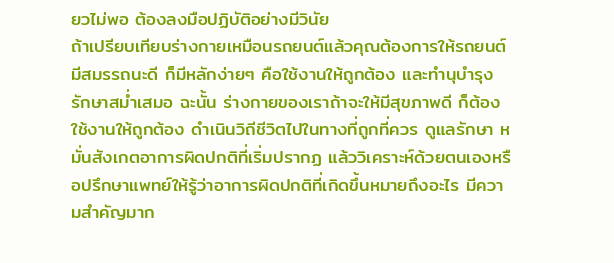ยวไม่พอ ต้องลงมือปฏิบัติอย่างมีวินัย
ถ้าเปรียบเทียบร่างกายเหมือนรถยนต์แล้วคุณต้องการให้รถยนต์มีสมรรถนะดี ก็มีหลักง่ายๆ คือใช้งานให้ถูกต้อง และทำนุบำรุงรักษาสม่ำเสมอ ฉะนั้น ร่างกายของเราถ้าจะให้มีสุขภาพดี ก็ต้องใช้งานให้ถูกต้อง ดำเนินวิถีชีวิตไปในทางที่ถูกที่ควร ดูแลรักษา หมั่นสังเกตอาการผิดปกติที่เริ่มปรากฏ แล้ววิเคราะห์ด้วยตนเองหรือปรึกษาแพทย์ให้รู้ว่าอาการผิดปกติที่เกิดขึ้นหมายถึงอะไร มีความสำคัญมาก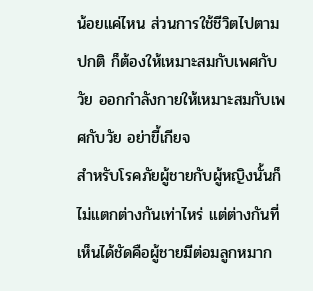น้อยแค่ไหน ส่วนการใช้ชีวิตไปตามปกติ ก็ต้องให้เหมาะสมกับเพศกับวัย ออกกำลังกายให้เหมาะสมกับเพศกับวัย อย่าขี้เกียจ
สำหรับโรคภัยผู้ชายกับผู้หญิงนั้นก็ไม่แตกต่างกันเท่าไหร่ แต่ต่างกันที่เห็นได้ชัดคือผู้ชายมีต่อมลูกหมาก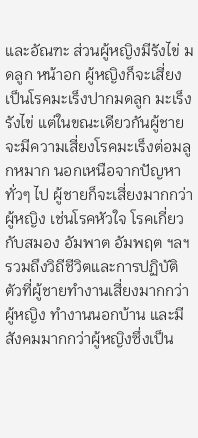และอัณฑะ ส่วนผู้หญิงมีรังไข่ มดลูก หน้าอก ผู้หญิงก็จะเสี่ยงเป็นโรคมะเร็งปากมดลูก มะเร็งรังไข่ แต่ในขณะเดียวกันผู้ชายจะมีความเสี่ยงโรคมะเร็งต่อมลูกหมาก นอกเหนือจากปัญหาทั่วๆ ไป ผู้ชายก็จะเสี่ยงมากกว่าผู้หญิง เช่นโรคหัวใจ โรคเกี่ยวกับสมอง อัมพาต อัมพฤต ฯลฯ รวมถึงวิถีชีวิตและการปฏิบัติตัวที่ผู้ชายทำงานเสี่ยงมากกว่าผู้หญิง ทำงานนอกบ้าน และมีสังคมมากกว่าผู้หญิงซึ่งเป็น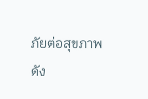ภัยต่อสุขภาพ
ดัง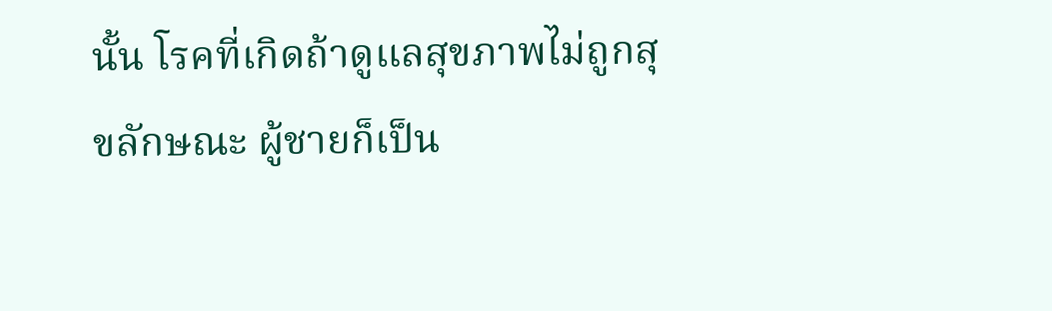นั้น โรคที่เกิดถ้าดูแลสุขภาพไม่ถูกสุขลักษณะ ผู้ชายก็เป็น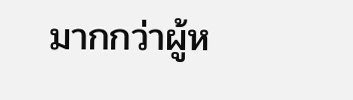มากกว่าผู้ห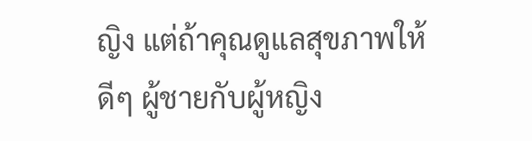ญิง แต่ถ้าคุณดูแลสุขภาพให้ดีๆ ผู้ชายกับผู้หญิง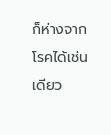ก็ห่างจากโรคได้เช่นเดียว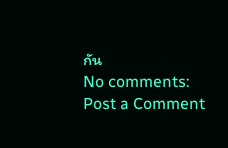กัน
No comments:
Post a Comment